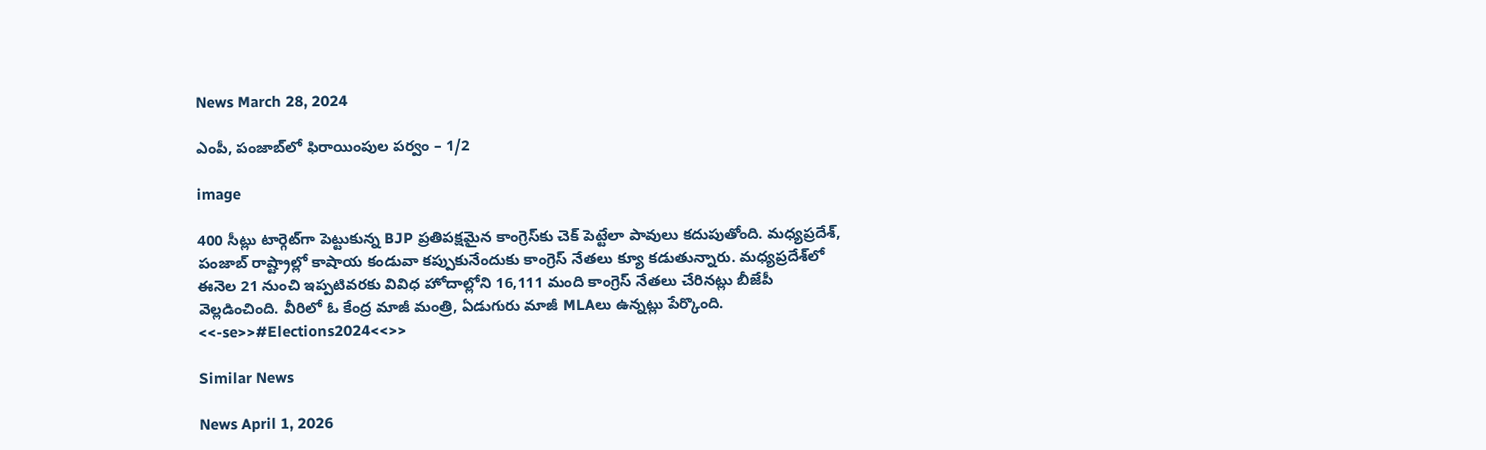News March 28, 2024

ఎంపీ, పంజాబ్‌లో ఫిరాయింపుల పర్వం – 1/2

image

400 సీట్లు టార్గెట్‌గా పెట్టుకున్న BJP ప్రతిపక్షమైన కాంగ్రెస్‌కు చెక్ పెట్టేలా పావులు కదుపుతోంది. మధ్యప్రదేశ్, పంజాబ్ రాష్ట్రాల్లో కాషాయ కండువా కప్పుకునేందుకు కాంగ్రెస్ నేతలు క్యూ కడుతున్నారు. మధ్యప్రదేశ్‌లో ఈనెల 21 నుంచి ఇప్పటివరకు వివిధ హోదాల్లోని 16,111 మంది కాంగ్రెస్ నేతలు చేరినట్లు బీజేపీ వెల్లడించింది. వీరిలో ఓ కేంద్ర మాజీ మంత్రి, ఏడుగురు మాజీ MLAలు ఉన్నట్లు పేర్కొంది.
<<-se>>#Elections2024<<>>

Similar News

News April 1, 2026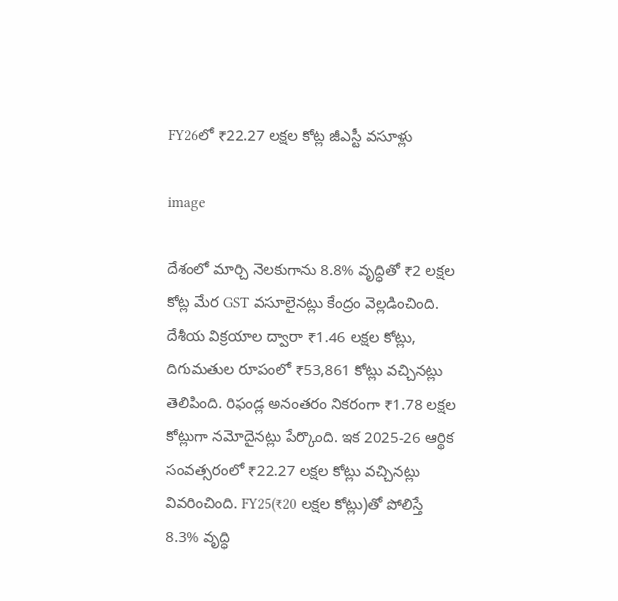FY26లో ₹22.27 లక్షల కోట్ల జీఎస్టీ వసూళ్లు

image

దేశంలో మార్చి నెలకుగాను 8.8% వృద్ధితో ₹2 లక్షల కోట్ల మేర GST వసూలైనట్లు కేంద్రం వెల్లడించింది. దేశీయ విక్రయాల ద్వారా ₹1.46 లక్షల కోట్లు, దిగుమతుల రూపంలో ₹53,861 కోట్లు వచ్చినట్లు తెలిపింది. రిఫండ్ల అనంతరం నికరంగా ₹1.78 లక్షల కోట్లుగా నమోదైనట్లు పేర్కొంది. ఇక 2025-26 ఆర్థిక సంవత్సరంలో ₹22.27 లక్షల కోట్లు వచ్చినట్లు వివరించింది. FY25(₹20 లక్షల కోట్లు)తో పోలిస్తే 8.3% వృద్ధి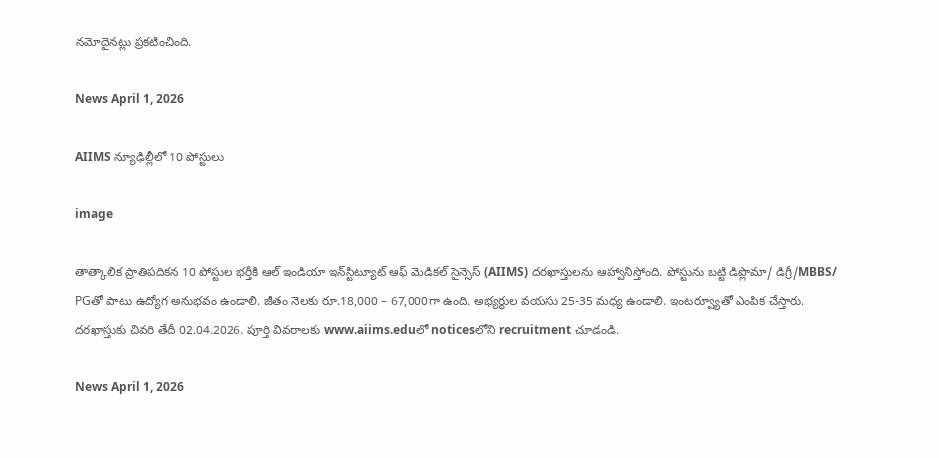నమోదైనట్లు ప్రకటించింది.

News April 1, 2026

AIIMS న్యూఢిల్లీలో 10 పోస్టులు

image

తాత్కాలిక ప్రాతిపదికన 10 పోస్టుల భర్తీకి ఆల్‌ ఇండియా ఇన్‌స్టిట్యూట్‌ ఆఫ్‌ మెడికల్‌ సైన్సెస్‌ (AIIMS) దరఖాస్తులను ఆహ్వానిస్తోంది. పోస్టును బట్టి డిప్లొమా/ డిగ్రీ/MBBS/ PGతో పాటు ఉద్యోగ అనుభవం ఉండాలి. జీతం నెలకు రూ.18,000 – 67,000గా ఉంది. అభ్యర్థుల వయసు 25-35 మధ్య ఉండాలి. ఇంటర్వ్యూతో ఎంపిక చేస్తారు. దరఖాస్తుకు చివరి తేదీ 02.04.2026. పూర్తి వివరాలకు www.aiims.eduలో noticesలోని recruitment చూడండి.

News April 1, 2026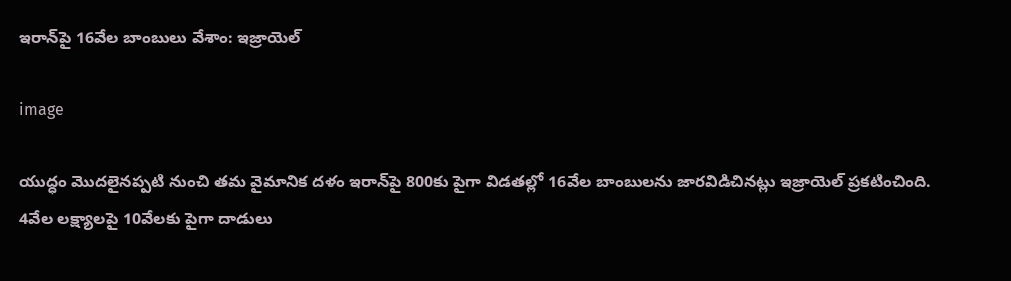ఇరాన్‌పై 16వేల బాంబులు వేశాం: ఇజ్రాయెల్

image

యుద్ధం మొదలైనప్పటి నుంచి తమ వైమానిక దళం ఇరాన్‌పై 800కు పైగా విడతల్లో 16వేల బాంబులను జారవిడిచినట్లు ఇజ్రాయెల్ ప్రకటించింది. 4వేల లక్ష్యాలపై 10వేలకు పైగా దాడులు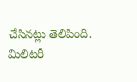చేసినట్లు తెలిపింది. మిలిటరీ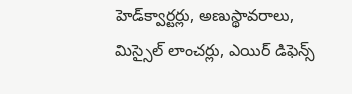హెడ్‌క్వార్టర్లు, అణుస్థావరాలు, మిస్సైల్ లాంచర్లు, ఎయిర్ డిఫెన్స్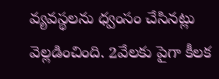వ్యవస్థలను ధ్వంసం చేసినట్లు వెల్లడించింది. 2వేలకు పైగా కీలక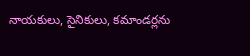నాయకులు, సైనికులు, కమాండర్లను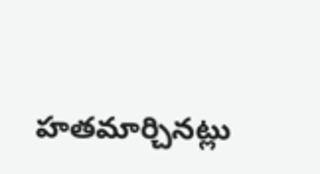హతమార్చినట్లు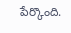పేర్కొంది.